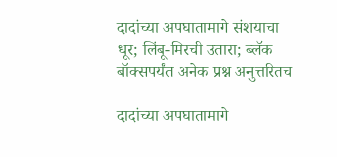दादांच्या अपघातामागे संशयाचा धूर; लिंबू-मिरची उतारा; ब्लॅक बॉक्सपर्यंत अनेक प्रश्न अनुत्तरितच

दादांच्या अपघातामागे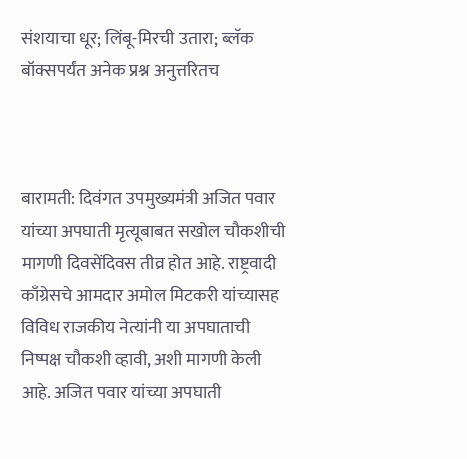संशयाचा धूर; लिंबू-मिरची उतारा; ब्लॅक बॉक्सपर्यंत अनेक प्रश्न अनुत्तरितच



बारामती: दिवंगत उपमुख्यमंत्री अजित पवार यांच्या अपघाती मृत्यूबाबत सखोल चौकशीची मागणी दिवसेंदिवस तीव्र होत आहे. राष्ट्रवादी काँग्रेसचे आमदार अमोल मिटकरी यांच्यासह विविध राजकीय नेत्यांनी या अपघाताची निष्पक्ष चौकशी व्हावी, अशी मागणी केली आहे. अजित पवार यांच्या अपघाती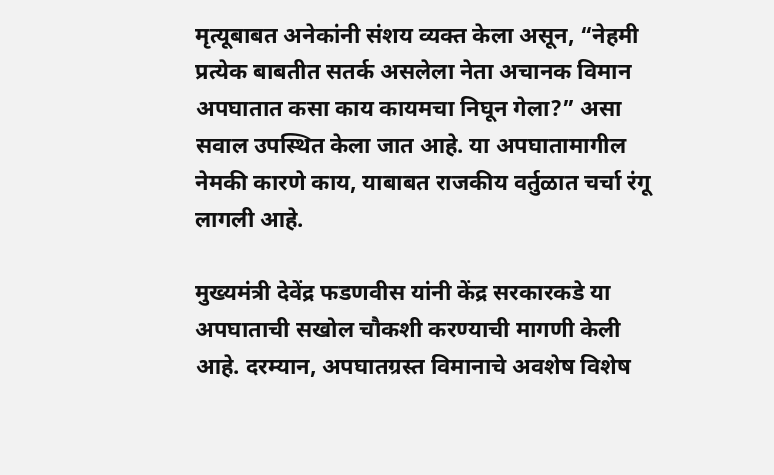मृत्यूबाबत अनेकांनी संशय व्यक्त केला असून, “नेहमी प्रत्येक बाबतीत सतर्क असलेला नेता अचानक विमान अपघातात कसा काय कायमचा निघून गेला?” असा सवाल उपस्थित केला जात आहे. या अपघातामागील नेमकी कारणे काय, याबाबत राजकीय वर्तुळात चर्चा रंगू लागली आहे.

मुख्यमंत्री देवेंद्र फडणवीस यांनी केंद्र सरकारकडे या अपघाताची सखोल चौकशी करण्याची मागणी केली आहे. दरम्यान, अपघातग्रस्त विमानाचे अवशेष विशेष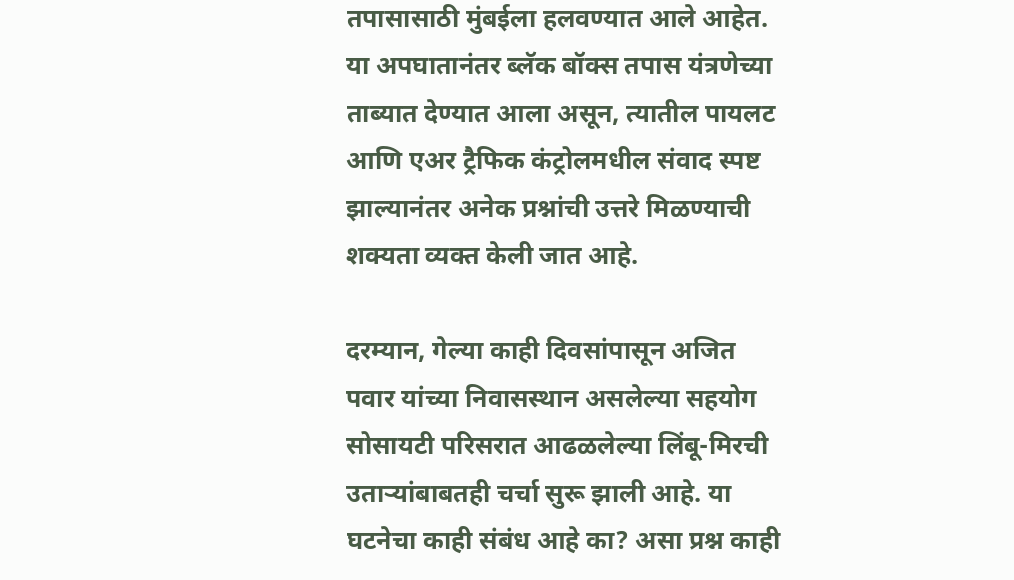तपासासाठी मुंबईला हलवण्यात आले आहेत. या अपघातानंतर ब्लॅक बॉक्स तपास यंत्रणेच्या ताब्यात देण्यात आला असून, त्यातील पायलट आणि एअर ट्रैफिक कंट्रोलमधील संवाद स्पष्ट झाल्यानंतर अनेक प्रश्नांची उत्तरे मिळण्याची शक्यता व्यक्त केली जात आहे.

दरम्यान, गेल्या काही दिवसांपासून अजित पवार यांच्या निवासस्थान असलेल्या सहयोग सोसायटी परिसरात आढळलेल्या लिंबू-मिरची उताऱ्यांबाबतही चर्चा सुरू झाली आहे. या घटनेचा काही संबंध आहे का? असा प्रश्न काही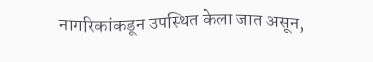नागरिकांकडून उपस्थित केला जात असून,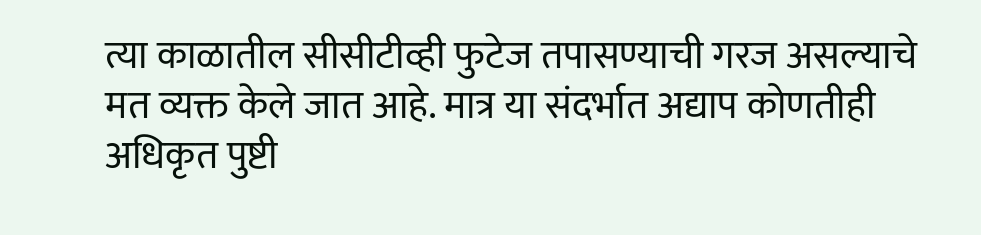त्या काळातील सीसीटीव्ही फुटेज तपासण्याची गरज असल्याचे मत व्यक्त केले जात आहे. मात्र या संदर्भात अद्याप कोणतीही अधिकृत पुष्टी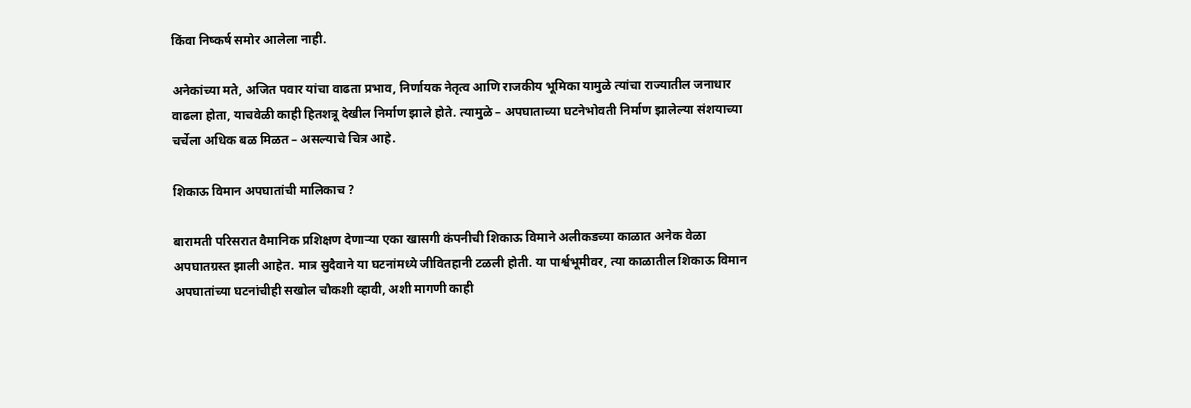किंवा निष्कर्ष समोर आलेला नाही.

अनेकांच्या मते, अजित पवार यांचा वाढता प्रभाव, निर्णायक नेतृत्व आणि राजकीय भूमिका यामुळे त्यांचा राज्यातील जनाधार वाढला होता, याचवेळी काही हितशत्रू देखील निर्माण झाले होते. त्यामुळे – अपघाताच्या घटनेभोवती निर्माण झालेल्या संशयाच्या चर्चेला अधिक बळ मिळत – असल्याचे चित्र आहे.

शिकाऊ विमान अपघातांची मालिकाच ?

बारामती परिसरात वैमानिक प्रशिक्षण देणाऱ्या एका खासगी कंपनीची शिकाऊ विमाने अलीकडच्या काळात अनेक वेळा अपघातग्रस्त झाली आहेत. मात्र सुदैवाने या घटनांमध्ये जीवितहानी टळली होती. या पार्श्वभूमीवर, त्या काळातील शिकाऊ विमान अपघातांच्या घटनांचीही सखोल चौकशी व्हावी, अशी मागणी काही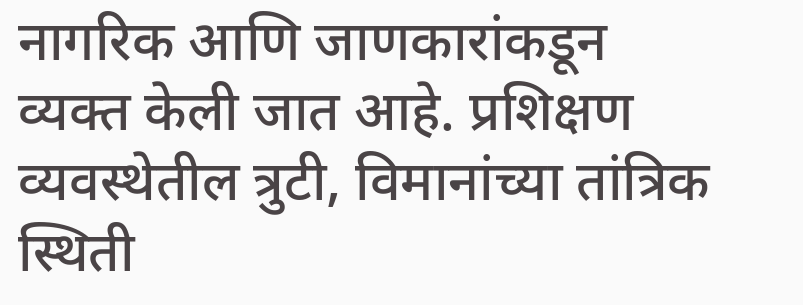नागरिक आणि जाणकारांकडून व्यक्त केली जात आहे. प्रशिक्षण व्यवस्थेतील त्रुटी, विमानांच्या तांत्रिक स्थिती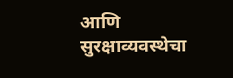आणि सुरक्षाव्यवस्थेचा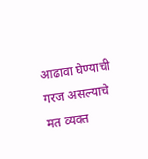आढावा घेण्याची गरज असल्याचे मत व्यक्त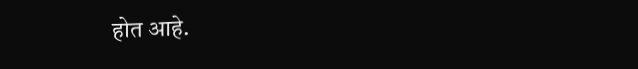होत आहे.